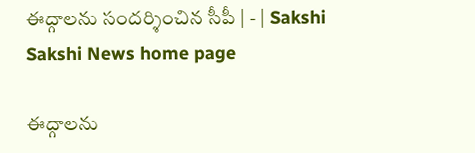ఈద్గాలను సందర్శించిన సీపీ | - | Sakshi
Sakshi News home page

ఈద్గాలను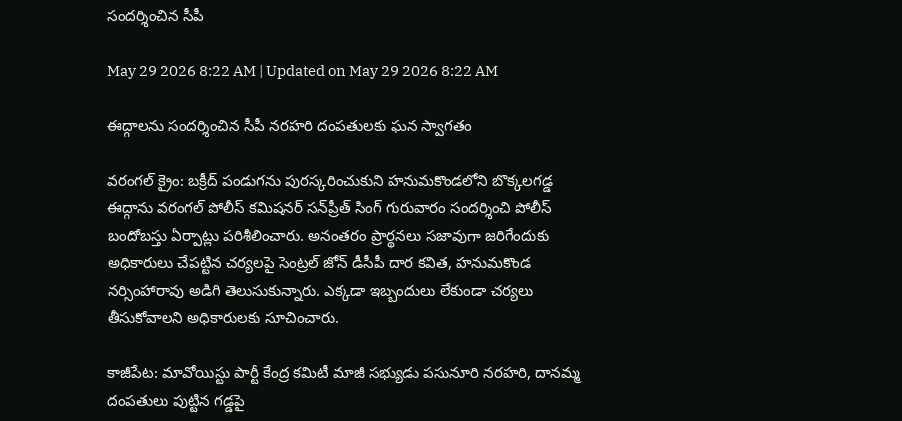సందర్శించిన సీపీ

May 29 2026 8:22 AM | Updated on May 29 2026 8:22 AM

ఈద్గాలను సందర్శించిన సీపీ నరహరి దంపతులకు ఘన స్వాగతం

వరంగల్‌ క్రైం: బక్రీద్‌ పండుగను పురస్కరించుకుని హనుమకొండలోని బొక్కలగడ్డ ఈద్గాను వరంగల్‌ పోలీస్‌ కమిషనర్‌ సన్‌ప్రీత్‌ సింగ్‌ గురువారం సందర్శించి పోలీస్‌ బందోబస్తు ఏర్పాట్లు పరిశీలించారు. అనంతరం ప్రార్థనలు సజావుగా జరిగేందుకు అధికారులు చేపట్టిన చర్యలపై సెంట్రల్‌ జోన్‌ డీసీపీ దార కవిత, హనుమకొండ నర్సింహారావు అడిగి తెలుసుకున్నారు. ఎక్కడా ఇబ్బందులు లేకుండా చర్యలు తీసుకోవాలని అధికారులకు సూచించారు.

కాజీపేట: మావోయిస్టు పార్టీ కేంద్ర కమిటీ మాజీ సభ్యుడు పసునూరి నరహరి, దానమ్మ దంపతులు పుట్టిన గడ్డపై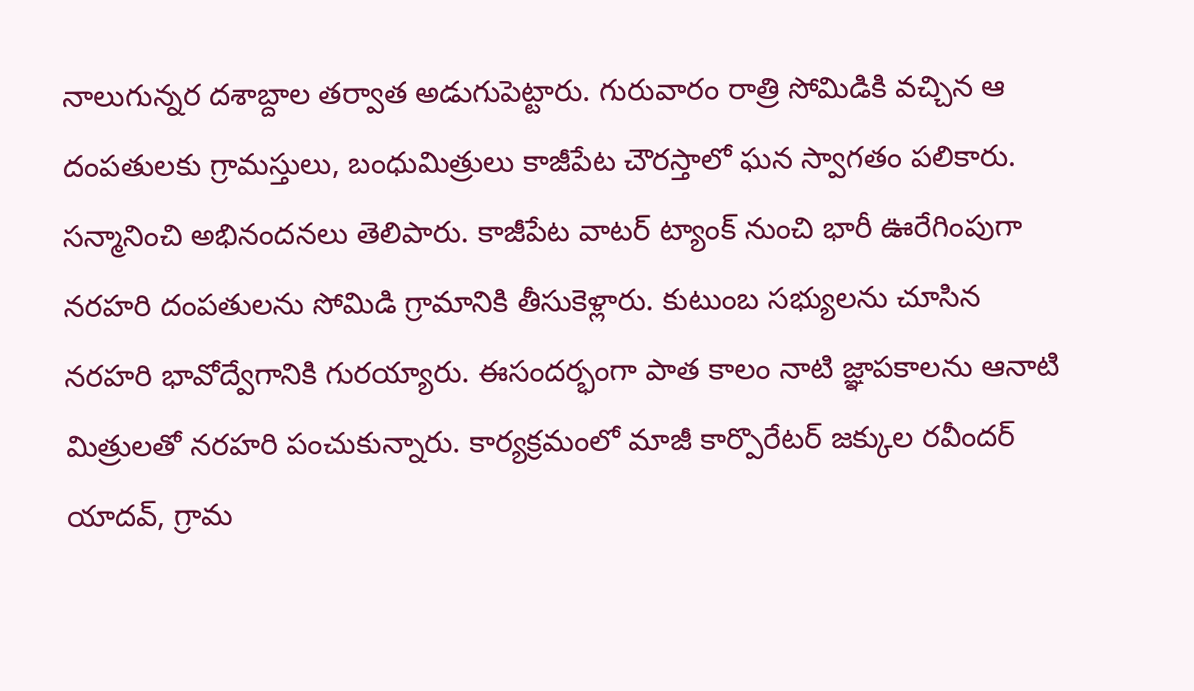నాలుగున్నర దశాబ్దాల తర్వాత అడుగుపెట్టారు. గురువారం రాత్రి సోమిడికి వచ్చిన ఆ దంపతులకు గ్రామస్తులు, బంధుమిత్రులు కాజీపేట చౌరస్తాలో ఘన స్వాగతం పలికారు. సన్మానించి అభినందనలు తెలిపారు. కాజీపేట వాటర్‌ ట్యాంక్‌ నుంచి భారీ ఊరేగింపుగా నరహరి దంపతులను సోమిడి గ్రామానికి తీసుకెళ్లారు. కుటుంబ సభ్యులను చూసిన నరహరి భావోద్వేగానికి గురయ్యారు. ఈసందర్భంగా పాత కాలం నాటి జ్ఞాపకాలను ఆనాటి మిత్రులతో నరహరి పంచుకున్నారు. కార్యక్రమంలో మాజీ కార్పొరేటర్‌ జక్కుల రవీందర్‌ యాదవ్‌, గ్రామ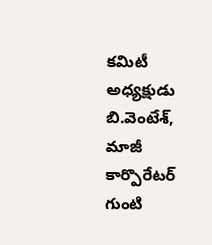కమిటీ అధ్యక్షుడు బి.వెంటేశ్‌, మాజీ కార్పొరేటర్‌ గుంటి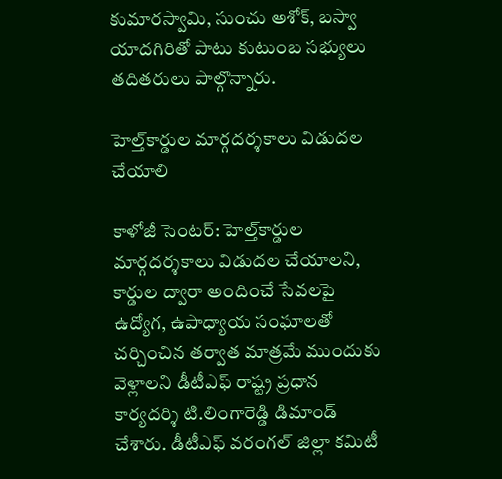కుమారస్వామి, సుంచు అశోక్‌, బస్వా యాదగిరితో పాటు కుటుంబ సభ్యులు తదితరులు పాల్గొన్నారు.

హెల్త్‌కార్డుల మార్గదర్శకాలు విడుదల చేయాలి

కాళోజీ సెంటర్‌: హెల్త్‌కార్డుల మార్గదర్శకాలు విడుదల చేయాలని, కార్డుల ద్వారా అందించే సేవలపై ఉద్యోగ, ఉపాధ్యాయ సంఘాలతో చర్చించిన తర్వాత మాత్రమే ముందుకు వెళ్లాలని డీటీఎఫ్‌ రాష్ట్ర ప్రధాన కార్యదర్శి టి.లింగారెడ్డి డిమాండ్‌ చేశారు. డీటీఎఫ్‌ వరంగల్‌ జిల్లా కమిటీ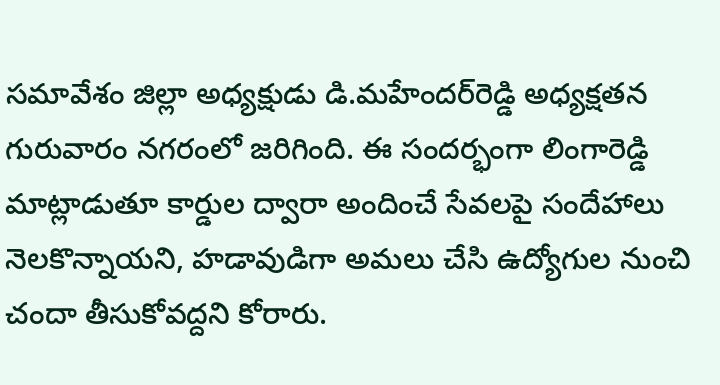సమావేశం జిల్లా అధ్యక్షుడు డి.మహేందర్‌రెడ్డి అధ్యక్షతన గురువారం నగరంలో జరిగింది. ఈ సందర్భంగా లింగారెడ్డి మాట్లాడుతూ కార్డుల ద్వారా అందించే సేవలపై సందేహాలు నెలకొన్నాయని, హడావుడిగా అమలు చేసి ఉద్యోగుల నుంచి చందా తీసుకోవద్దని కోరారు.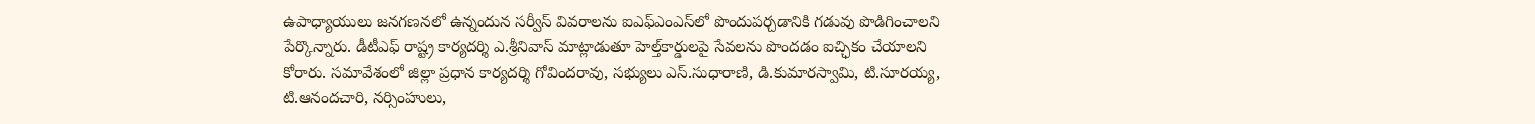ఉపాధ్యాయులు జనగణనలో ఉన్నందున సర్వీస్‌ వివరాలను ఐఎఫ్‌ఎంఎస్‌లో పొందుపర్చడానికి గడువు పొడిగించాలని పేర్కొన్నారు. డీటీఎఫ్‌ రాష్ట్ర కార్యదర్శి ఎ.శ్రీనివాస్‌ మాట్లాడుతూ హెల్త్‌కార్డులపై సేవలను పొందడం ఐచ్ఛికం చేయాలని కోరారు. సమావేశంలో జిల్లా ప్రధాన కార్యదర్శి గోవిందరావు, సభ్యులు ఎస్‌.సుధారాణి, డి.కుమారస్వామి, టి.సూరయ్య, టి.ఆనందచారి, నర్సింహులు,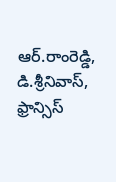ఆర్‌.రాంరెడ్డి, డి.శ్రీనివాస్‌, ఫ్రాన్సిస్‌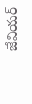జేవియర్‌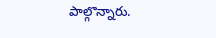పాల్గొన్నారు.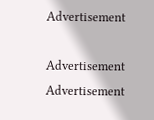Advertisement

Advertisement
Advertisement